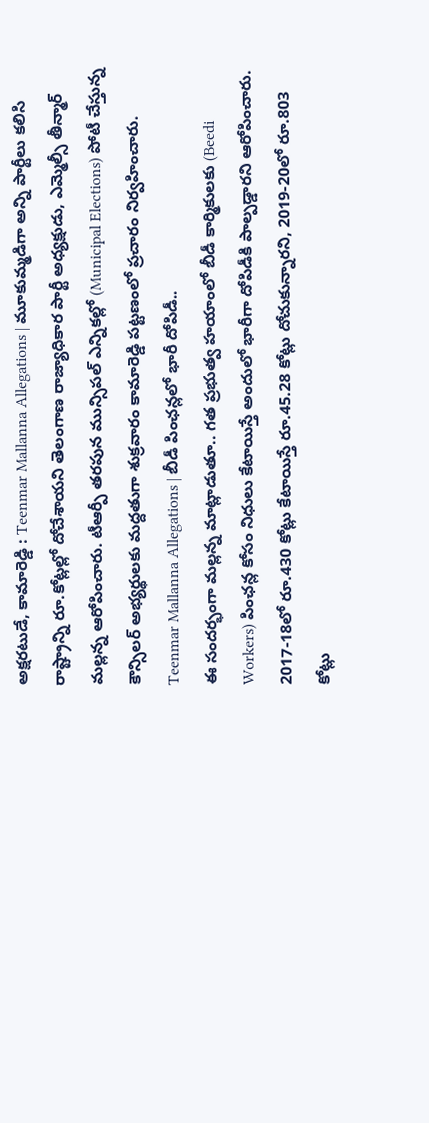అక్షరటుడే, కామారెడ్డి : Teenmar Mallanna Allegations | మూకుమ్మడిగా అన్ని పార్టీలు కలిసి రాష్ట్రాన్ని రూ.కోట్లల్లో దోచేశాయని తెలంగాణ రాజ్యాధికార పార్టీ అధ్యక్షుడు, ఎమ్మెల్సీ తీన్మార్ మల్లన్న ఆరోపించారు. టీఆర్పీ తరపున మున్సిపల్ ఎన్నికల్లో (Municipal Elections) పోటీ చేస్తున్న కౌన్సిలర్ అభ్యర్థులకు మద్దతుగా శుక్రవారం కామారెడ్డి పట్టణంలో ప్రచారం నిర్వహించారు.
Teenmar Mallanna Allegations | బీడీ పింఛన్లలో భారీ దోపిడీ..
ఈ సందర్భంగా మల్లన్న మాట్లాడుతూ.. గత ప్రభుత్వ హయాంలో బీడీ కార్మికులకు (Beedi Workers) పింఛన్ల కోసం నిధులు కేటాయిస్తే అందులో భారీగా దోపిడీకి పాల్పడ్డారని ఆరోపించారు. 2017-18లో రూ.430 కోట్లు కేటాయిస్తే రూ.45.28 కోట్లు దోచుకున్నారని, 2019-20లో రూ.803 కోట్లు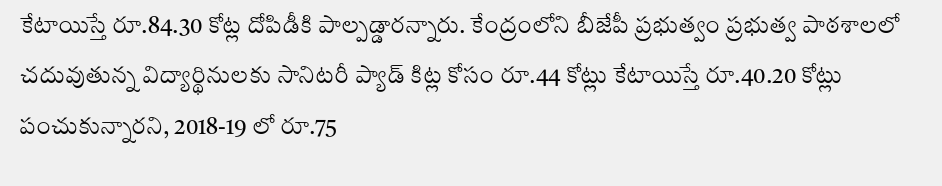కేటాయిస్తే రూ.84.30 కోట్ల దోపిడీకి పాల్పడ్డారన్నారు. కేంద్రంలోని బీజేపీ ప్రభుత్వం ప్రభుత్వ పాఠశాలలో చదువుతున్న విద్యార్థినులకు సానిటరీ ప్యాడ్ కిట్ల కోసం రూ.44 కోట్లు కేటాయిస్తే రూ.40.20 కోట్లు పంచుకున్నారని, 2018-19 లో రూ.75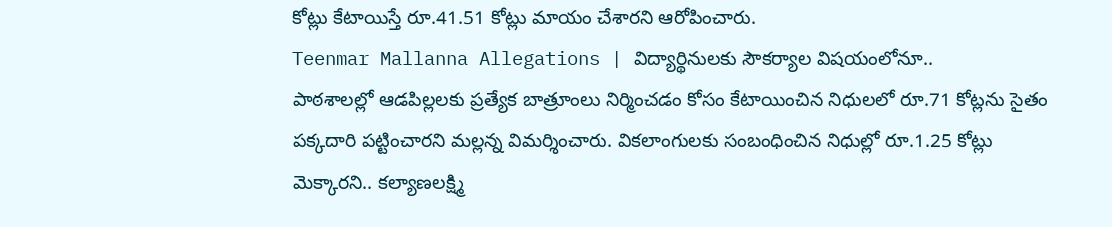కోట్లు కేటాయిస్తే రూ.41.51 కోట్లు మాయం చేశారని ఆరోపించారు.
Teenmar Mallanna Allegations | విద్యార్థినులకు సౌకర్యాల విషయంలోనూ..
పాఠశాలల్లో ఆడపిల్లలకు ప్రత్యేక బాత్రూంలు నిర్మించడం కోసం కేటాయించిన నిధులలో రూ.71 కోట్లను సైతం పక్కదారి పట్టించారని మల్లన్న విమర్శించారు. వికలాంగులకు సంబంధించిన నిధుల్లో రూ.1.25 కోట్లు మెక్కారని.. కల్యాణలక్ష్మి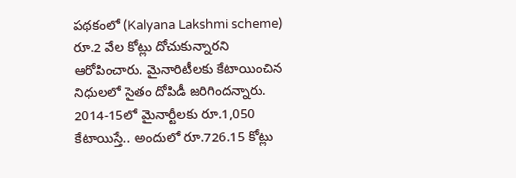పథకంలో (Kalyana Lakshmi scheme) రూ.2 వేల కోట్లు దోచుకున్నారని ఆరోపించారు. మైనారిటీలకు కేటాయించిన నిధులలో సైతం దోపిడీ జరిగిందన్నారు. 2014-15లో మైనార్టీలకు రూ.1,050 కేటాయిస్తే.. అందులో రూ.726.15 కోట్లు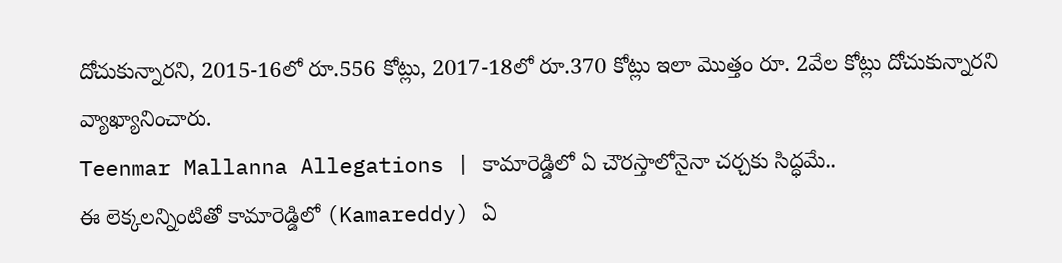దోచుకున్నారని, 2015-16లో రూ.556 కోట్లు, 2017-18లో రూ.370 కోట్లు ఇలా మొత్తం రూ. 2వేల కోట్లు దోచుకున్నారని వ్యాఖ్యానించారు.
Teenmar Mallanna Allegations | కామారెడ్డిలో ఏ చౌరస్తాలోనైనా చర్చకు సిద్ధమే..
ఈ లెక్కలన్నింటితో కామారెడ్డిలో (Kamareddy) ఏ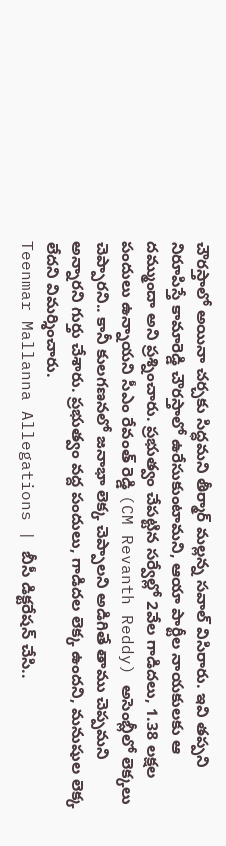చౌరస్తాలో అయినా చర్చకు సిద్ధమని తీర్మార్ మల్లన్న సవాల్ విసిరారు. ఇవి తప్పని నిరూపిస్తే కామారెడ్డి చౌరస్తాలో ఉరేసుకుంటామని, ఆయా పార్టీల నాయకులకు ఆ దమ్ముందా అని ప్రశ్నించారు. ప్రభుత్వం చేపట్టిన సర్వేల్లో 2వేల గాడిదలు, 1.38 లక్షల పందులు ఉన్నాయని సీఎం రేవంత్ రెడ్డి (CM Revanth Reddy) అసెంబ్లీలో లెక్కలు చెప్పారని.. కానీ కులగణనలో జనాభా లెక్క చెప్పాలని అడిగితే తాము చెప్పమని అన్నారని గుర్తు చేశారు. ప్రభుత్వం వద్ద పందులు, గాడిదల లెక్క ఉందని, మనుషుల లెక్క లేదని విమర్శించారు.
Teenmar Mallanna Allegations | బీసీ డిక్టరేషన్ చేసి..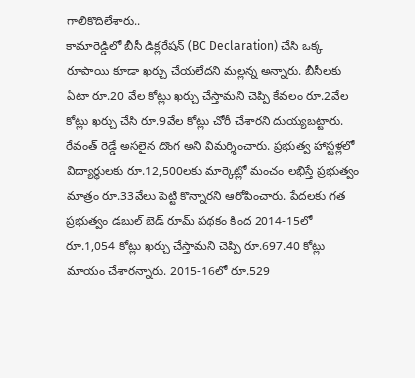గాలికొదిలేశారు..
కామారెడ్డిలో బీసీ డిక్లరేషన్ (BC Declaration) చేసి ఒక్క రూపాయి కూడా ఖర్చు చేయలేదని మల్లన్న అన్నారు. బీసీలకు ఏటా రూ.20 వేల కోట్లు ఖర్చు చేస్తామని చెప్పి కేవలం రూ.2వేల కోట్లు ఖర్చు చేసి రూ.9వేల కోట్లు చోరీ చేశారని దుయ్యబట్టారు. రేవంత్ రెడ్డే అసలైన దొంగ అని విమర్శించారు. ప్రభుత్వ హాస్టళ్లలో విద్యార్థులకు రూ.12,500లకు మార్కెట్లో మంచం లభిస్తే ప్రభుత్వం మాత్రం రూ.33వేలు పెట్టి కొన్నారని ఆరోపించారు. పేదలకు గత ప్రభుత్వం డబుల్ బెడ్ రూమ్ పథకం కింద 2014-15లో రూ.1,054 కోట్లు ఖర్చు చేస్తామని చెప్పి రూ.697.40 కోట్లు మాయం చేశారన్నారు. 2015-16లో రూ.529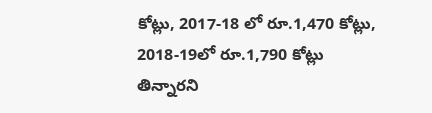కోట్లు, 2017-18 లో రూ.1,470 కోట్లు, 2018-19లో రూ.1,790 కోట్లు తిన్నారని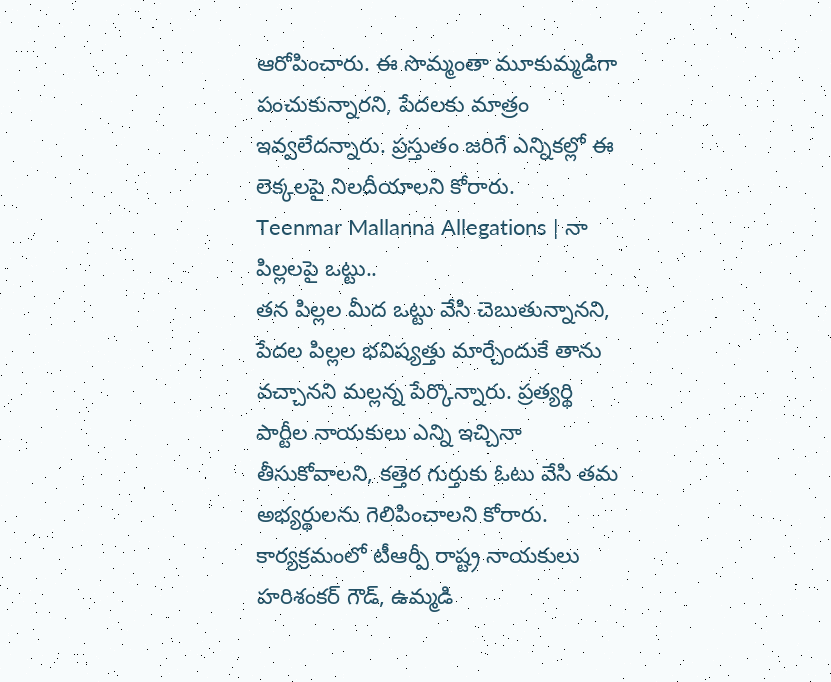ఆరోపించారు. ఈ సొమ్మంతా మూకుమ్మడిగా పంచుకున్నారని, పేదలకు మాత్రం ఇవ్వలేదన్నారు. ప్రస్తుతం జరిగే ఎన్నికల్లో ఈ లెక్కలపై నిలదీయాలని కోరారు.
Teenmar Mallanna Allegations | నా పిల్లలపై ఒట్టు..
తన పిల్లల మీద ఒట్టు వేసి చెబుతున్నానని, పేదల పిల్లల భవిష్యత్తు మార్చేందుకే తాను వచ్చానని మల్లన్న పేర్కొన్నారు. ప్రత్యర్థి పార్టీల నాయకులు ఎన్ని ఇచ్చినా తీసుకోవాలని, కత్తెర గుర్తుకు ఓటు వేసి తమ అభ్యర్థులను గెలిపించాలని కోరారు. కార్యక్రమంలో టీఆర్పీ రాష్ట్ర నాయకులు హరిశంకర్ గౌడ్, ఉమ్మడి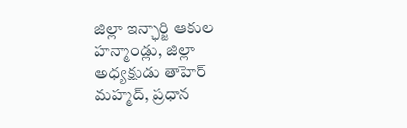జిల్లా ఇన్ఛార్జి ఆకుల హన్మాండ్లు, జిల్లా అధ్యక్షుడు తాహెర్ మహ్మద్, ప్రధాన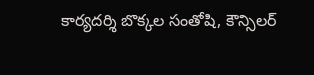కార్యదర్శి బొక్కల సంతోషి, కౌన్సిలర్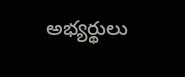అభ్యర్థులు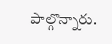పాల్గొన్నారు.